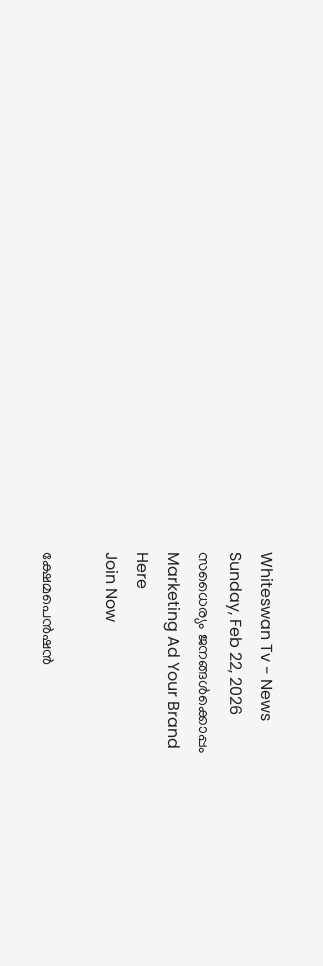Whiteswan Tv - News
Sunday, Feb 22, 2026
സധൈര്യം ജനങ്ങൾക്കൊപ്പം
Marketing Ad Your Brand
Here
Join Now

ക്ഷേമപെൻഷൻ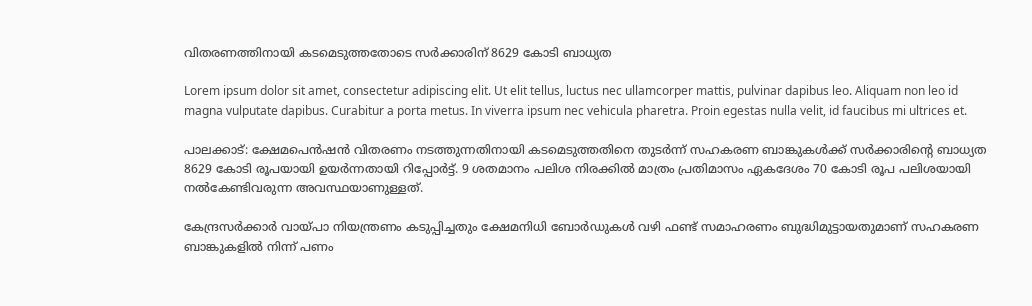വിതരണത്തിനായി കടമെടുത്തതോടെ സർക്കാരിന് 8629 കോടി ബാധ്യത

Lorem ipsum dolor sit amet, consectetur adipiscing elit. Ut elit tellus, luctus nec ullamcorper mattis, pulvinar dapibus leo. Aliquam non leo id magna vulputate dapibus. Curabitur a porta metus. In viverra ipsum nec vehicula pharetra. Proin egestas nulla velit, id faucibus mi ultrices et.

പാലക്കാട്: ക്ഷേമപെൻഷൻ വിതരണം നടത്തുന്നതിനായി കടമെടുത്തതിനെ തുടർന്ന് സഹകരണ ബാങ്കുകൾക്ക് സർക്കാരിന്‍റെ ബാധ്യത 8629 കോടി രൂപയായി ഉയർന്നതായി റിപ്പോർട്ട്. 9 ശതമാനം പലിശ നിരക്കിൽ മാത്രം പ്രതിമാസം ഏകദേശം 70 കോടി രൂപ പലിശയായി നൽകേണ്ടിവരുന്ന അവസ്ഥയാണുള്ളത്.

കേന്ദ്രസർക്കാർ വായ്പാ നിയന്ത്രണം കടുപ്പിച്ചതും ക്ഷേമനിധി ബോർഡുകൾ വഴി ഫണ്ട് സമാഹരണം ബുദ്ധിമുട്ടായതുമാണ് സഹകരണ ബാങ്കുകളിൽ നിന്ന് പണം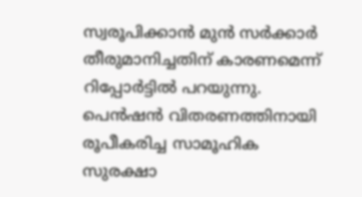സ്വരൂപിക്കാൻ മുൻ സർക്കാർ തീരുമാനിച്ചതിന് കാരണമെന്ന് റിപ്പോർട്ടിൽ പറയുന്നു. പെൻഷൻ വിതരണത്തിനായി രൂപീകരിച്ച സാമൂഹിക സുരക്ഷാ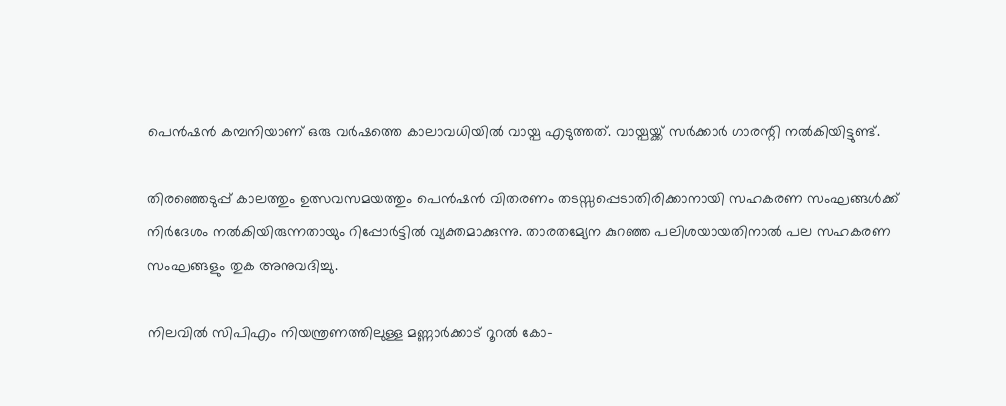പെൻഷൻ കമ്പനിയാണ് ഒരു വർഷത്തെ കാലാവധിയിൽ വായ്പ എടുത്തത്. വായ്പയ്ക്ക് സർക്കാർ ഗാരന്റി നൽകിയിട്ടുണ്ട്.

തിരഞ്ഞെടുപ്പ് കാലത്തും ഉത്സവസമയത്തും പെൻഷൻ വിതരണം തടസ്സപ്പെടാതിരിക്കാനായി സഹകരണ സംഘങ്ങൾക്ക് നിർദേശം നൽകിയിരുന്നതായും റിപ്പോർട്ടിൽ വ്യക്തമാക്കുന്നു. താരതമ്യേന കുറഞ്ഞ പലിശയായതിനാൽ പല സഹകരണ സംഘങ്ങളും തുക അനുവദിച്ചു.

നിലവിൽ സിപിഎം നിയന്ത്രണത്തിലുള്ള മണ്ണാർക്കാട് റൂറൽ കോ-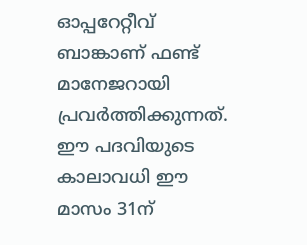ഓപ്പറേറ്റീവ് ബാങ്കാണ് ഫണ്ട് മാനേജറായി പ്രവർത്തിക്കുന്നത്. ഈ പദവിയുടെ കാലാവധി ഈ മാസം 31ന്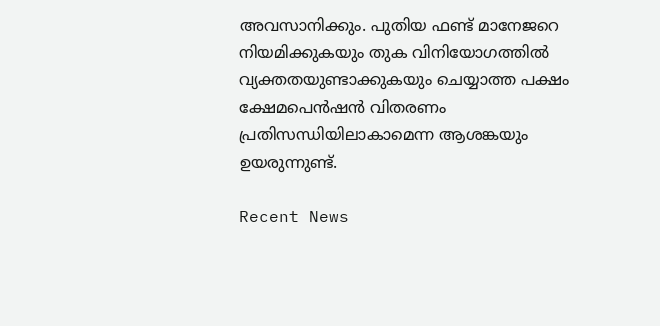അവസാനിക്കും. പുതിയ ഫണ്ട് മാനേജറെ നിയമിക്കുകയും തുക വിനിയോഗത്തിൽ വ്യക്തതയുണ്ടാക്കുകയും ചെയ്യാത്ത പക്ഷം ക്ഷേമപെൻഷൻ വിതരണം പ്രതിസന്ധിയിലാകാമെന്ന ആശങ്കയും ഉയരുന്നുണ്ട്.

Recent News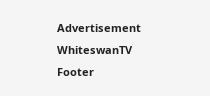Advertisement
WhiteswanTV Footer